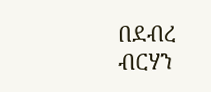በደብረ ብርሃን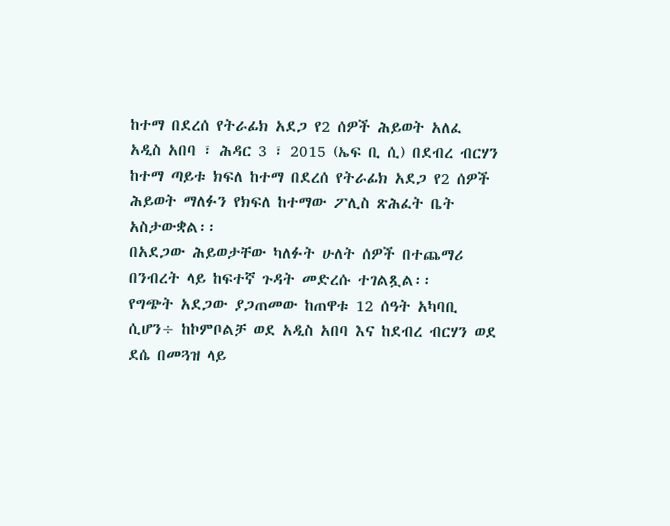ከተማ በደረሰ የትራፊክ አደጋ የ2 ሰዎች ሕይወት አለፈ
አዲስ አበባ ፣ ሕዳር 3 ፣ 2015 (ኤፍ ቢ ሲ) በደብረ ብርሃን ከተማ ጣይቱ ክፍለ ከተማ በደረሰ የትራፊክ አደጋ የ2 ሰዎች ሕይወት ማለፉን የክፍለ ከተማው ፖሊስ ጽሕፈት ቤት አስታውቋል፡፡
በአደጋው ሕይወታቸው ካለፉት ሁለት ሰዎች በተጨማሪ በንብረት ላይ ከፍተኛ ጉዳት መድረሱ ተገልጿል፡፡
የግጭት አደጋው ያጋጠመው ከጠዋቱ 12 ሰዓት አካባቢ ሲሆን÷ ከኮምቦልቻ ወደ አዲስ አበባ እና ከደብረ ብርሃን ወደ ደሴ በመጓዝ ላይ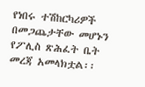የነበሩ ተሽከርካሪዎች በመጋጨታቸው መሆኑን የፖሊስ ጽሕፈት ቤት መረጃ አመላክቷል፡፡